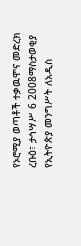የኦሮሚያ ወጣቶች ተቃዉሞና መድረክ
ረቡዕ፣ ታኅሣሥ 6 2008ማስታወቂያ
የኢትዮጵያ መንግሥት ለአዲስ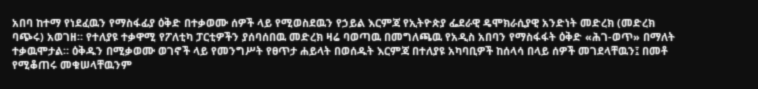አበባ ከተማ የነደፈዉን የማስፋፊያ ዕቅድ በተቃወሙ ሰዎች ላይ የሚወስደዉን የኃይል እርምጃ የኢትዮጵያ ፌደራዊ ዴሞክራሲያዊ አንድነት መድረክ (መድረክ ባጭሩ) አወገዘ። የተለያዩ ተቃዋሚ የፖለቲካ ፓርቲዎችን ያሰባሰበዉ መድረክ ዛሬ ባወጣዉ በመግለጫዉ የአዲስ አበባን የማስፋፋት ዕቅድ «ሕገ-ወጥ» በማለት ተቃዉሞታል። ዕቅዱን በሚቃወሙ ወገኖች ላይ የመንግሥት የፀጥታ ሐይላት በወሰዱት እርምጃ በተለያዩ አካባቢዎች ከሰላሳ በላይ ሰዎች መገደላቸዉን፤ በመቶ የሚቆጠሩ መቁሠላቸዉንም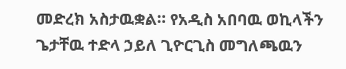መድረክ አስታዉቋል። የአዲስ አበባዉ ወኪላችን ጌታቸዉ ተድላ ኃይለ ጊዮርጊስ መግለጫዉን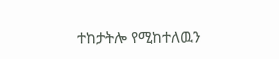ተከታትሎ የሚከተለዉን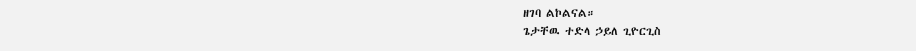ዘገባ ልኮልናል።
ጌታቸዉ ተድላ ኃይለ ጊዮርጊስ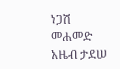ነጋሽ መሐመድ
አዜብ ታደሠ